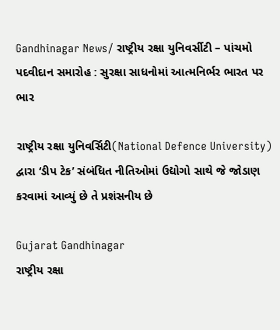Gandhinagar News/ રાષ્ટ્રીય રક્ષા યુનિવર્સીટી – પાંચમો પદવીદાન સમારોહ : સુરક્ષા સાધનોમાં આત્મનિર્ભર ભારત પર ભાર

રાષ્ટ્રીય રક્ષા યુનિવર્સિટી(National Defence University) દ્વારા ‘ડીપ ટેક’ સંબંધિત નીતિઓમાં ઉદ્યોગો સાથે જે જોડાણ કરવામાં આવ્યું છે તે પ્રશંસનીય છે

Gujarat Gandhinagar
રાષ્ટ્રીય રક્ષા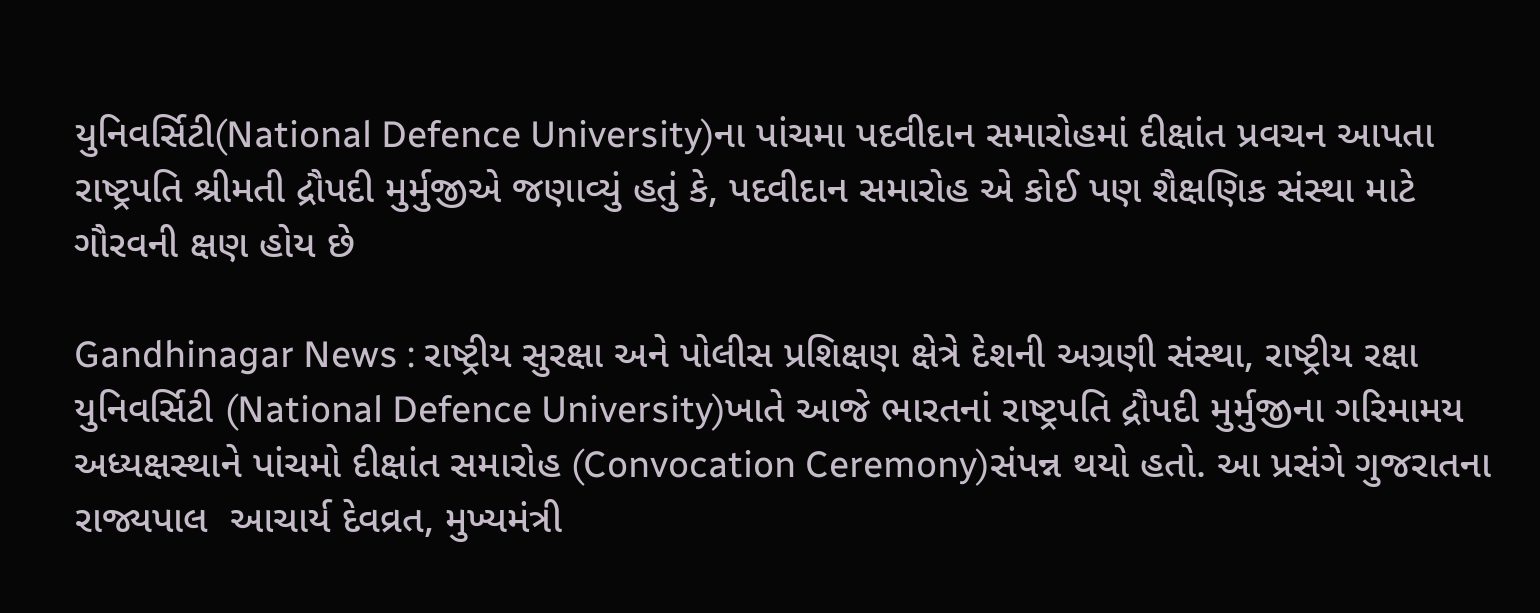યુનિવર્સિટી(National Defence University)ના પાંચમા પદવીદાન સમારોહમાં દીક્ષાંત પ્રવચન આપતા રાષ્ટ્રપતિ શ્રીમતી દ્રૌપદી મુર્મુજીએ જણાવ્યું હતું કે, પદવીદાન સમારોહ એ કોઈ પણ શૈક્ષણિક સંસ્થા માટે ગૌરવની ક્ષણ હોય છે

Gandhinagar News : રાષ્ટ્રીય સુરક્ષા અને પોલીસ પ્રશિક્ષણ ક્ષેત્રે દેશની અગ્રણી સંસ્થા, રાષ્ટ્રીય રક્ષા યુનિવર્સિટી (National Defence University)ખાતે આજે ભારતનાં રાષ્ટ્રપતિ દ્રૌપદી મુર્મુજીના ગરિમામય અધ્યક્ષસ્થાને પાંચમો દીક્ષાંત સમારોહ (Convocation Ceremony)સંપન્ન થયો હતો. આ પ્રસંગે ગુજરાતના રાજ્યપાલ‌  આચાર્ય દેવવ્રત, મુખ્યમંત્રી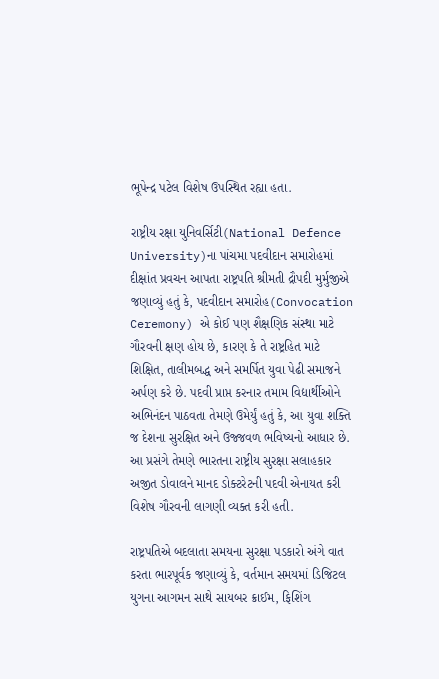ભૂપેન્દ્ર પટેલ વિશેષ ઉપસ્થિત રહ્યા હતા.

રાષ્ટ્રીય રક્ષા યુનિવર્સિટી(National Defence University)ના પાંચમા પદવીદાન સમારોહમાં દીક્ષાંત પ્રવચન આપતા રાષ્ટ્રપતિ શ્રીમતી દ્રૌપદી મુર્મુજીએ જણાવ્યું હતું કે, પદવીદાન સમારોહ(Convocation Ceremony) એ કોઈ પણ શૈક્ષણિક સંસ્થા માટે ગૌરવની ક્ષણ હોય છે, કારણ કે તે રાષ્ટ્રહિત માટે શિક્ષિત, તાલીમબદ્ધ અને સમર્પિત યુવા પેઢી સમાજને અર્પણ કરે છે. પદવી પ્રાપ્ત કરનાર તમામ વિદ્યાર્થીઓને અભિનંદન પાઠવતા તેમણે ઉમેર્યું હતું કે, આ યુવા શક્તિ જ દેશના સુરક્ષિત અને ઉજ્જવળ ભવિષ્યનો આધાર છે. આ પ્રસંગે તેમણે ભારતના રાષ્ટ્રીય સુરક્ષા સલાહકાર અજીત ડોવાલને માનદ ડોક્ટરેટની પદવી એનાયત કરી વિશેષ ગૌરવની લાગણી વ્યક્ત કરી હતી.

રાષ્ટ્રપતિએ બદલાતા સમયના સુરક્ષા પડકારો અંગે વાત કરતા ભારપૂર્વક જણાવ્યું કે, વર્તમાન સમયમાં ડિજિટલ યુગના આગમન સાથે સાયબર ક્રાઈમ, ફિશિંગ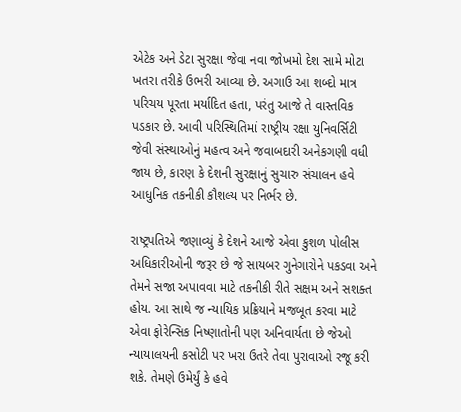એટેક અને ડેટા સુરક્ષા જેવા નવા જોખમો દેશ સામે મોટા ખતરા તરીકે ઉભરી આવ્યા છે. અગાઉ આ શબ્દો માત્ર પરિચય પૂરતા મર્યાદિત હતા, પરંતુ આજે તે વાસ્તવિક પડકાર છે. આવી પરિસ્થિતિમાં રાષ્ટ્રીય રક્ષા યુનિવર્સિટી જેવી સંસ્થાઓનું મહત્વ અને જવાબદારી અનેકગણી વધી જાય છે, કારણ કે દેશની સુરક્ષાનું સુચારુ સંચાલન હવે આધુનિક તકનીકી કૌશલ્ય પર નિર્ભર છે.

રાષ્ટ્રપતિએ જણાવ્યું કે દેશને આજે એવા કુશળ પોલીસ અધિકારીઓની જરૂર છે જે સાયબર ગુનેગારોને પકડવા અને તેમને સજા અપાવવા માટે તકનીકી રીતે સક્ષમ અને સશક્ત હોય. આ સાથે જ ન્યાયિક પ્રક્રિયાને મજબૂત કરવા માટે એવા ફોરેન્સિક નિષ્ણાતોની પણ અનિવાર્યતા છે જેઓ ન્યાયાલયની કસોટી પર ખરા ઉતરે તેવા પુરાવાઓ રજૂ કરી શકે. તેમણે ઉમેર્યું કે હવે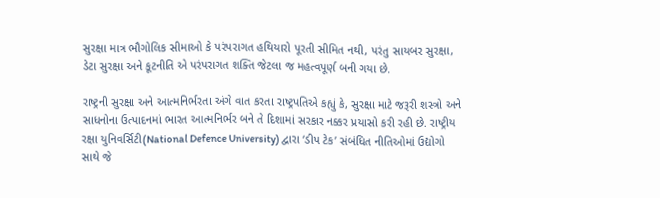સુરક્ષા માત્ર ભૌગોલિક સીમાઓ કે પરંપરાગત હથિયારો પૂરતી સીમિત નથી, પરંતુ સાયબર સુરક્ષા, ડેટા સુરક્ષા અને કૂટનીતિ એ પરંપરાગત શક્તિ જેટલા જ મહત્વપૂર્ણ બની ગયા છે.

રાષ્ટ્રની સુરક્ષા અને આત્મનિર્ભરતા અંગે વાત કરતા રાષ્ટ્રપતિએ કહ્યું કે, સુરક્ષા માટે જરૂરી શસ્ત્રો અને સાધનોના ઉત્પાદનમાં ભારત આત્મનિર્ભર બને તે દિશામાં સરકાર નક્કર પ્રયાસો કરી રહી છે. રાષ્ટ્રીય રક્ષા યુનિવર્સિટી(National Defence University) દ્વારા ‘ડીપ ટેક’ સંબંધિત નીતિઓમાં ઉદ્યોગો સાથે જે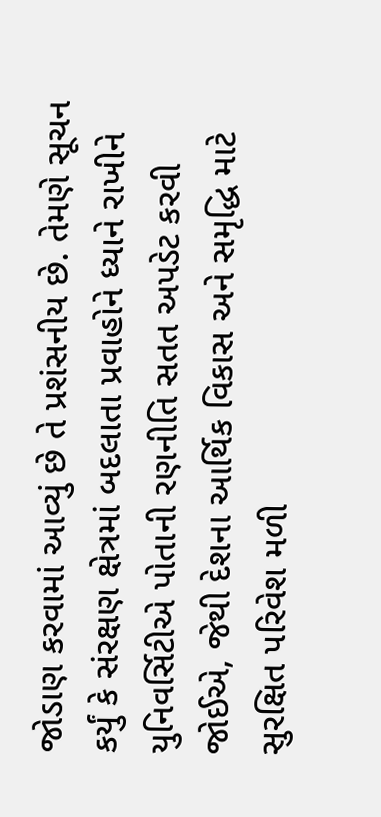જોડાણ કરવામાં આવ્યું છે તે પ્રશંસનીય છે. તેમણે સૂચન કર્યું કે સંરક્ષણ ક્ષેત્રમાં બદલાતા પ્રવાહોને ધ્યાને રાખીને યુનિવર્સિટીએ પોતાની રણનીતિ સતત અપડેટ કરવી જોઈએ, જેથી દેશના આર્થિક વિકાસ અને સમૃદ્ધિ માટે સુરક્ષિત પરિવેશ મળી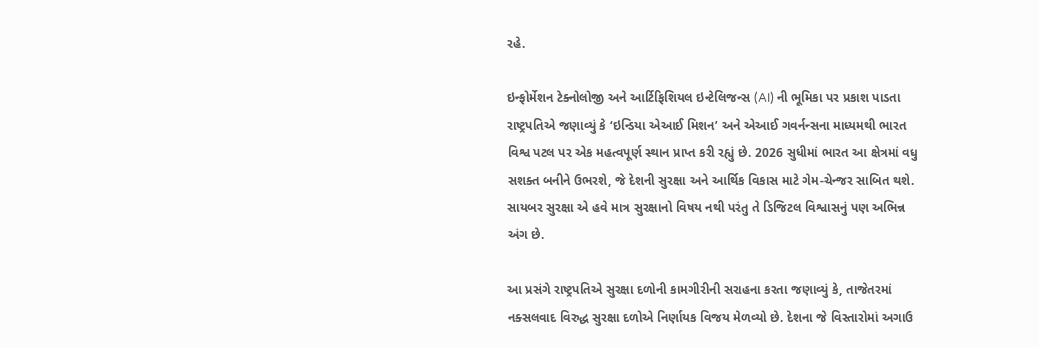રહે.

ઇન્ફોર્મેશન ટેક્નોલોજી અને આર્ટિફિશિયલ ઇન્ટેલિજન્સ (AI) ની ભૂમિકા પર પ્રકાશ પાડતા રાષ્ટ્રપતિએ જણાવ્યું કે ‘ઇન્ડિયા એઆઈ મિશન’ અને એઆઈ ગવર્નન્સના માધ્યમથી ભારત વિશ્વ પટલ પર એક મહત્વપૂર્ણ સ્થાન પ્રાપ્ત કરી રહ્યું છે. 2026 સુધીમાં ભારત આ ક્ષેત્રમાં વધુ સશક્ત બનીને ઉભરશે, જે દેશની સુરક્ષા અને આર્થિક વિકાસ માટે ગેમ-ચેન્જર સાબિત થશે. સાયબર સુરક્ષા એ હવે માત્ર સુરક્ષાનો વિષય નથી પરંતુ તે ડિજિટલ વિશ્વાસનું પણ અભિન્ન અંગ છે.

આ પ્રસંગે રાષ્ટ્રપતિએ સુરક્ષા દળોની કામગીરીની સરાહના કરતા જણાવ્યું કે, તાજેતરમાં નક્સલવાદ વિરુદ્ધ સુરક્ષા દળોએ નિર્ણાયક વિજય મેળવ્યો છે. દેશના જે વિસ્તારોમાં અગાઉ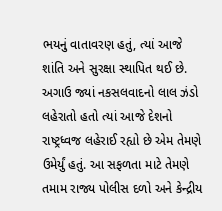ભયનું વાતાવરણ હતું, ત્યાં આજે શાંતિ અને સુરક્ષા સ્થાપિત થઈ છે. અગાઉ જ્યાં નકસલવાદનો લાલ ઝંડો લહેરાતો હતો ત્યાં આજે દેશનો રાષ્ટ્રધ્વજ લહેરાઈ રહ્યો છે એમ તેમણે ઉમેર્યું હતું. આ સફળતા માટે તેમણે તમામ રાજ્ય પોલીસ દળો અને કેન્દ્રીય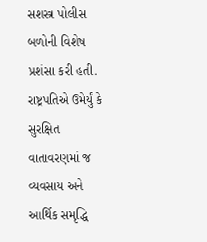સશસ્ત્ર પોલીસ બળોની વિશેષ પ્રશંસા કરી હતી. રાષ્ટ્રપતિએ ઉમેર્યું કે સુરક્ષિત વાતાવરણમાં જ વ્યવસાય અને આર્થિક સમૃદ્ધિ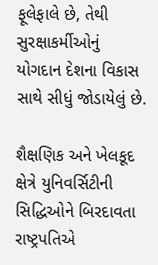ફૂલેફાલે છે, તેથી સુરક્ષાકર્મીઓનું યોગદાન દેશના વિકાસ સાથે સીધું જોડાયેલું છે.

શૈક્ષણિક અને ખેલકૂદ ક્ષેત્રે યુનિવર્સિટીની સિદ્ધિઓને બિરદાવતા રાષ્ટ્રપતિએ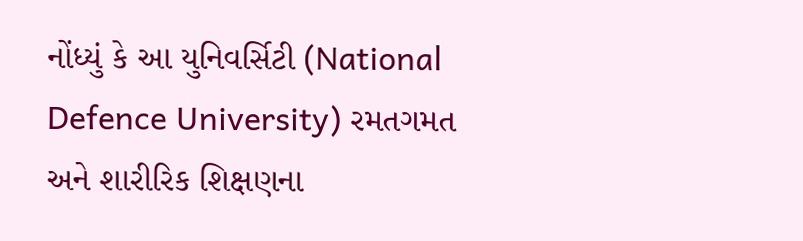નોંધ્યું કે આ યુનિવર્સિટી (National Defence University) રમતગમત અને શારીરિક શિક્ષણના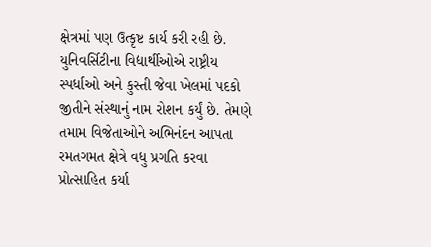ક્ષેત્રમાં પણ ઉત્કૃષ્ટ કાર્ય કરી રહી છે. યુનિવર્સિટીના વિદ્યાર્થીઓએ રાષ્ટ્રીય સ્પર્ધાઓ અને કુસ્તી જેવા ખેલમાં પદકો જીતીને સંસ્થાનું નામ રોશન કર્યું છે. તેમણે તમામ વિજેતાઓને અભિનંદન આપતા રમતગમત ક્ષેત્રે વધુ પ્રગતિ કરવા પ્રોત્સાહિત કર્યા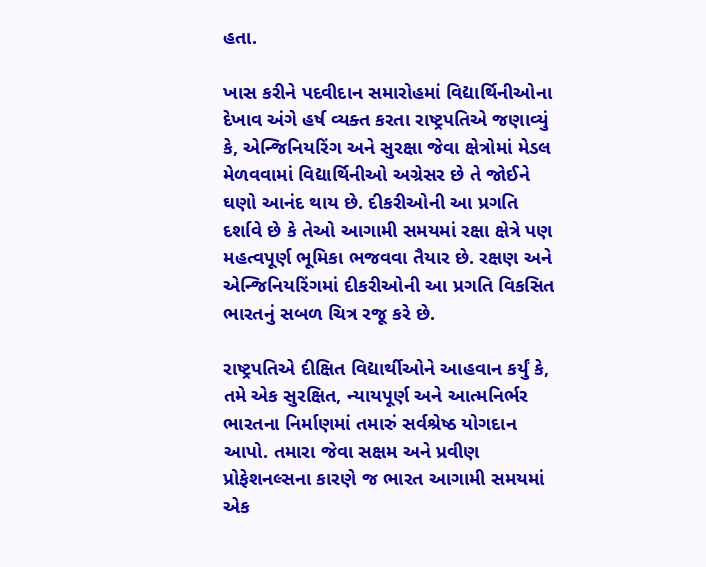હતા.

ખાસ કરીને પદવીદાન સમારોહમાં વિદ્યાર્થિનીઓના દેખાવ અંગે હર્ષ વ્યક્ત કરતા રાષ્ટ્રપતિએ જણાવ્યું કે, એન્જિનિયરિંગ અને સુરક્ષા જેવા ક્ષેત્રોમાં મેડલ મેળવવામાં વિદ્યાર્થિનીઓ અગ્રેસર છે તે જોઈને ઘણો આનંદ થાય છે. દીકરીઓની આ પ્રગતિ દર્શાવે છે કે તેઓ આગામી સમયમાં રક્ષા ક્ષેત્રે પણ મહત્વપૂર્ણ ભૂમિકા ભજવવા તૈયાર છે. રક્ષણ અને એન્જિનિયરિંગમાં દીકરીઓની આ પ્રગતિ વિકસિત ભારતનું સબળ ચિત્ર રજૂ કરે છે.

રાષ્ટ્રપતિએ દીક્ષિત વિદ્યાર્થીઓને આહવાન કર્યું કે, તમે એક સુરક્ષિત, ન્યાયપૂર્ણ અને આત્મનિર્ભર ભારતના નિર્માણમાં તમારું સર્વશ્રેષ્ઠ યોગદાન આપો. તમારા જેવા સક્ષમ અને પ્રવીણ પ્રોફેશનલ્સના કારણે જ ભારત આગામી સમયમાં એક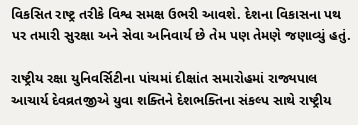વિકસિત રાષ્ટ્ર તરીકે વિશ્વ સમક્ષ ઉભરી આવશે. દેશના વિકાસના પથ પર તમારી સુરક્ષા અને સેવા અનિવાર્ય છે તેમ પણ તેમણે જણાવ્યું હતું.

રાષ્ટ્રીય રક્ષા યુનિવર્સિટીના પાંચમાં દીક્ષાંત સમારોહમાં રાજ્યપાલ  આચાર્ય દેવવ્રતજીએ યુવા શક્તિને દેશભક્તિના સંકલ્પ સાથે રાષ્ટ્રીય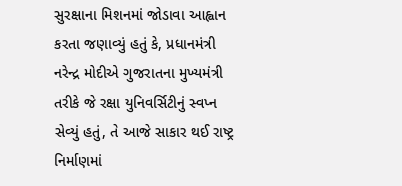સુરક્ષાના મિશનમાં જોડાવા આહ્વાન કરતા જણાવ્યું હતું કે, પ્રધાનમંત્રી  નરેન્દ્ર મોદીએ ગુજરાતના મુખ્યમંત્રી તરીકે જે રક્ષા યુનિવર્સિટીનું સ્વપ્ન સેવ્યું હતું, તે આજે સાકાર થઈ રાષ્ટ્ર નિર્માણમાં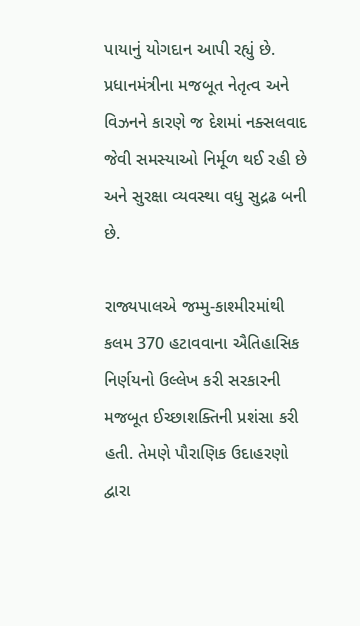પાયાનું યોગદાન આપી રહ્યું છે. પ્રધાનમંત્રીના મજબૂત નેતૃત્વ અને વિઝનને કારણે જ દેશમાં નક્સલવાદ જેવી સમસ્યાઓ નિર્મૂળ થઈ રહી છે અને સુરક્ષા વ્યવસ્થા વધુ સુદ્રઢ બની છે.

રાજ્યપાલએ જમ્મુ-કાશ્મીરમાંથી કલમ 370 હટાવવાના ઐતિહાસિક નિર્ણયનો ઉલ્લેખ કરી સરકારની મજબૂત ઈચ્છાશક્તિની પ્રશંસા કરી હતી. તેમણે પૌરાણિક ઉદાહરણો દ્વારા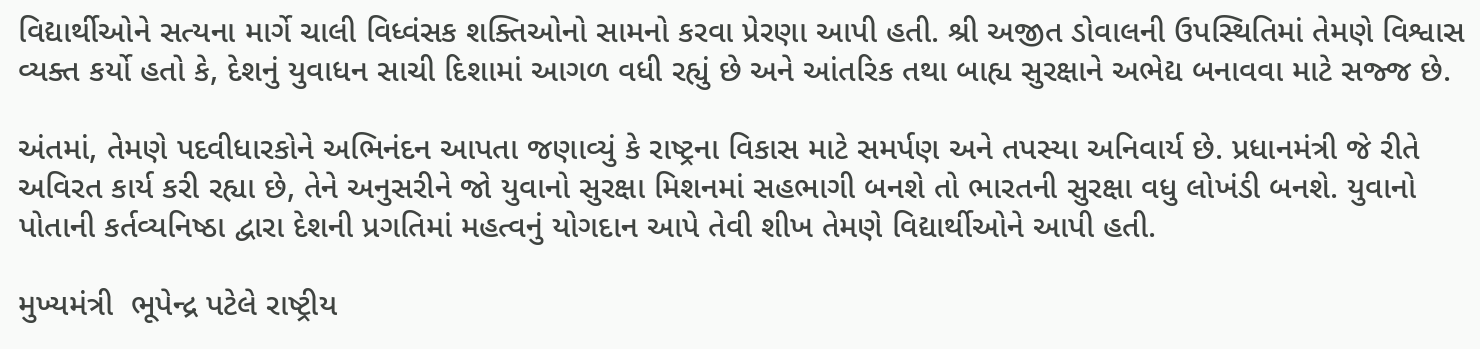વિદ્યાર્થીઓને સત્યના માર્ગે ચાલી વિધ્વંસક શક્તિઓનો સામનો કરવા પ્રેરણા આપી હતી. શ્રી અજીત ડોવાલની ઉપસ્થિતિમાં તેમણે વિશ્વાસ વ્યક્ત કર્યો હતો કે, દેશનું યુવાધન સાચી દિશામાં આગળ વધી રહ્યું છે અને આંતરિક તથા બાહ્ય સુરક્ષાને અભેદ્ય બનાવવા માટે સજ્જ છે.

અંતમાં, તેમણે પદવીધારકોને અભિનંદન આપતા જણાવ્યું કે રાષ્ટ્રના વિકાસ માટે સમર્પણ અને તપસ્યા અનિવાર્ય છે. પ્રધાનમંત્રી જે રીતે અવિરત કાર્ય કરી રહ્યા છે, તેને અનુસરીને જો યુવાનો સુરક્ષા મિશનમાં સહભાગી બનશે તો ભારતની સુરક્ષા વધુ લોખંડી બનશે. યુવાનો પોતાની કર્તવ્યનિષ્ઠા દ્વારા દેશની પ્રગતિમાં મહત્વનું યોગદાન આપે તેવી શીખ તેમણે વિદ્યાર્થીઓને આપી હતી.

મુખ્યમંત્રી  ભૂપેન્દ્ર પટેલે રાષ્ટ્રીય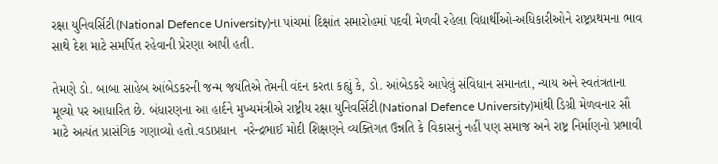રક્ષા યુનિવર્સિટી(National Defence University)ના પાંચમાં દિક્ષાંત સમારોહમાં પદવી મેળવી રહેલા વિદ્યાર્થીઓ-અધિકારીઓને રાષ્ટ્રપ્રથમના ભાવ સાથે દેશ માટે સમર્પિત રહેવાની પ્રેરણા આપી હતી.

તેમણે ડો. બાબા સાહેબ આંબેડકરની જન્મ જયંતિએ તેમની વંદન કરતા કહ્યું કે, ડો. આંબેડકરે આપેલું સંવિધાન સમાનતા, ન્યાય અને સ્વતંત્રતાના મૂલ્યો પર આધારિત છે. બંધારણના આ હાર્દને મુખ્યમંત્રીએ રાષ્ટ્રીય રક્ષા યુનિવર્સિટી(National Defence University)માંથી ડિગ્રી મેળવનાર સૌ માટે અત્યંત પ્રાસંગિક ગણાવ્યો હતો.વડાપ્રધાન  નરેન્દ્રભાઈ મોદી શિક્ષણને વ્યક્તિગત ઉન્નતિ કે વિકાસનું નહીં પણ સમાજ અને રાષ્ટ્ર નિર્માણનો પ્રભાવી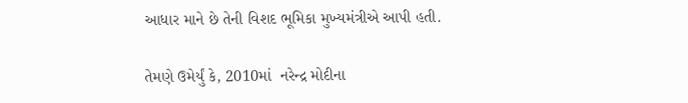આધાર માને છે તેની વિશદ ભૂમિકા મુખ્યમંત્રીએ આપી હતી.

તેમણે ઉમેર્યું કે, 2010માં  નરેન્દ્ર મોદીના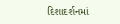દિશાદર્શનમાં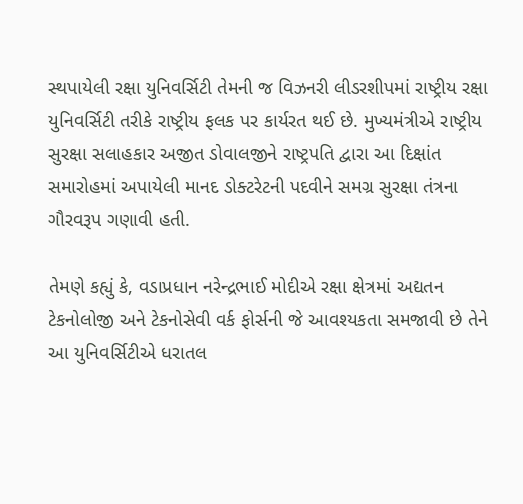સ્થપાયેલી રક્ષા યુનિવર્સિટી તેમની જ વિઝનરી લીડરશીપમાં રાષ્ટ્રીય રક્ષા યુનિવર્સિટી તરીકે રાષ્ટ્રીય ફલક પર કાર્યરત થઈ છે. મુખ્યમંત્રીએ રાષ્ટ્રીય સુરક્ષા સલાહકાર અજીત ડોવાલજીને રાષ્ટ્રપતિ દ્વારા આ દિક્ષાંત સમારોહમાં અપાયેલી માનદ ડોક્ટરેટની પદવીને સમગ્ર સુરક્ષા તંત્રના ગૌરવરૂપ ગણાવી હતી.

તેમણે કહ્યું કે, વડાપ્રધાન નરેન્દ્રભાઈ મોદીએ રક્ષા ક્ષેત્રમાં અદ્યતન ટેકનોલોજી અને ટેકનોસેવી વર્ક ફોર્સની જે આવશ્યકતા સમજાવી છે તેને આ યુનિવર્સિટીએ ધરાતલ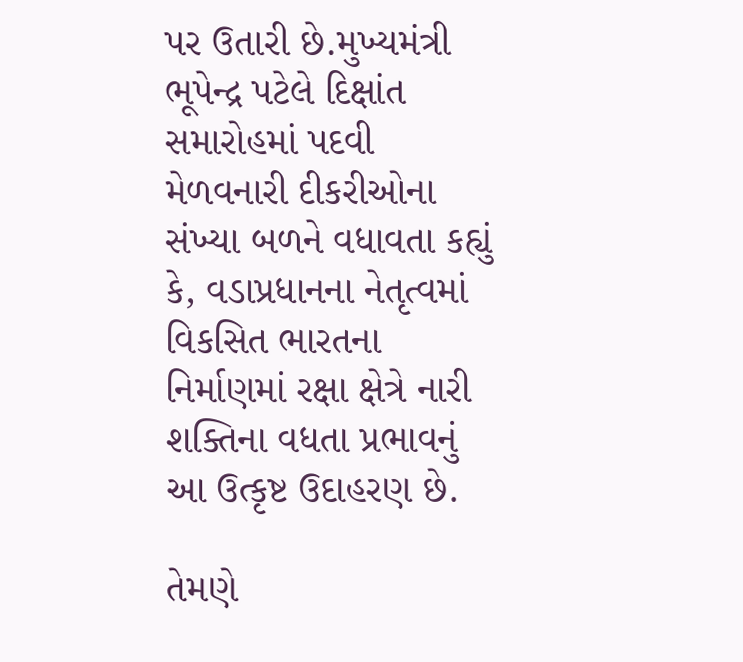પર ઉતારી છે.મુખ્યમંત્રી ભૂપેન્દ્ર પટેલે દિક્ષાંત સમારોહમાં પદવી મેળવનારી દીકરીઓના સંખ્યા બળને વધાવતા કહ્યું કે, વડાપ્રધાનના નેતૃત્વમાં વિકસિત ભારતના નિર્માણમાં રક્ષા ક્ષેત્રે નારી શક્તિના વધતા પ્રભાવનું આ ઉત્કૃષ્ટ ઉદાહરણ છે.

તેમણે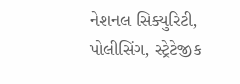નેશનલ સિક્યુરિટી, પોલીસિંગ, સ્ટ્રેટેજીક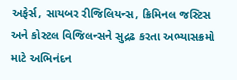અફેર્સ, સાયબર રીજિલિયન્સ, ક્રિમિનલ જસ્ટિસ અને કોસ્ટલ વિજિલન્સને સુદ્રઢ કરતા અભ્યાસક્રમો માટે અભિનંદન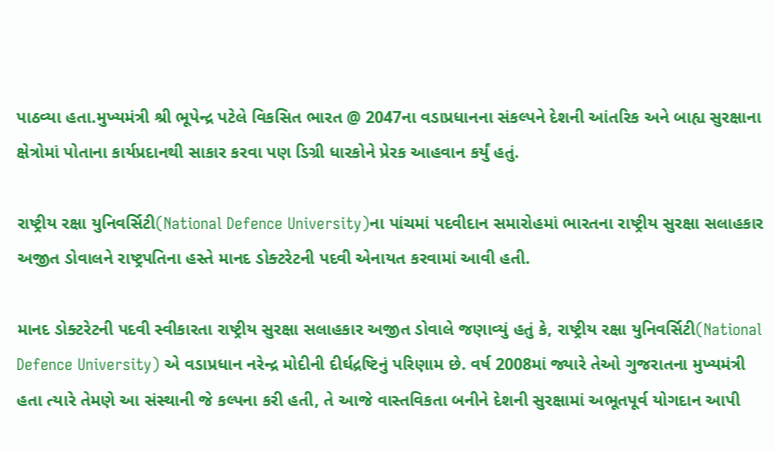પાઠવ્યા હતા.મુખ્યમંત્રી શ્રી ભૂપેન્દ્ર પટેલે વિકસિત ભારત @ 2047ના વડાપ્રધાનના સંકલ્પને દેશની આંતરિક અને બાહ્ય સુરક્ષાના ક્ષેત્રોમાં પોતાના કાર્યપ્રદાનથી સાકાર કરવા પણ ડિગ્રી ધારકોને પ્રેરક આહવાન કર્યું હતું.

રાષ્ટ્રીય રક્ષા યુનિવર્સિટી(National Defence University)ના પાંચમાં પદવીદાન સમારોહમાં ભારતના રાષ્ટ્રીય સુરક્ષા સલાહકાર અજીત ડોવાલને રાષ્ટ્રપતિના હસ્તે માનદ ડોક્ટરેટની પદવી એનાયત કરવામાં આવી હતી.

માનદ ડોક્ટરેટની પદવી સ્વીકારતા રાષ્ટ્રીય સુરક્ષા સલાહકાર અજીત ડોવાલે જણાવ્યું હતું કે, રાષ્ટ્રીય રક્ષા યુનિવર્સિટી(National Defence University) એ વડાપ્રધાન નરેન્દ્ર મોદીની દીર્ઘદ્રષ્ટિનું પરિણામ છે. વર્ષ 2008માં જ્યારે તેઓ ગુજરાતના મુખ્યમંત્રી હતા ત્યારે તેમણે આ સંસ્થાની જે કલ્પના કરી હતી, તે આજે વાસ્તવિકતા બનીને દેશની સુરક્ષામાં અભૂતપૂર્વ યોગદાન આપી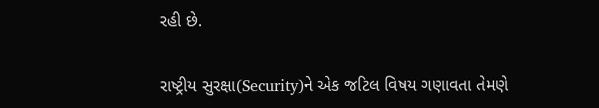રહી છે.

રાષ્ટ્રીય સુરક્ષા(Security)ને એક જટિલ વિષય ગણાવતા તેમણે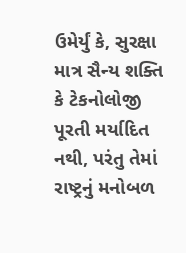ઉમેર્યું કે, સુરક્ષા માત્ર સૈન્ય શક્તિ કે ટેકનોલોજી પૂરતી મર્યાદિત નથી, પરંતુ તેમાં રાષ્ટ્રનું મનોબળ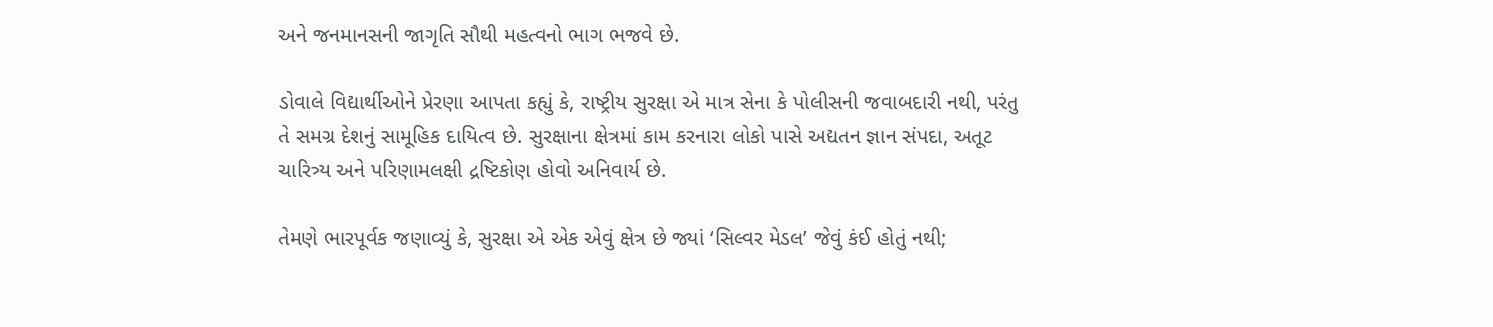અને જનમાનસની જાગૃતિ સૌથી મહત્વનો ભાગ ભજવે છે.

ડોવાલે વિદ્યાર્થીઓને પ્રેરણા આપતા કહ્યું કે, રાષ્ટ્રીય સુરક્ષા એ માત્ર સેના કે પોલીસની જવાબદારી નથી, પરંતુ તે સમગ્ર દેશનું સામૂહિક દાયિત્વ છે. સુરક્ષાના ક્ષેત્રમાં કામ કરનારા લોકો પાસે અદ્યતન જ્ઞાન સંપદા, અતૂટ ચારિત્ર્ય અને પરિણામલક્ષી દ્રષ્ટિકોણ હોવો અનિવાર્ય છે.

તેમણે ભારપૂર્વક જણાવ્યું કે, સુરક્ષા એ એક એવું ક્ષેત્ર છે જ્યાં ‘સિલ્વર મેડલ’ જેવું કંઈ હોતું નથી;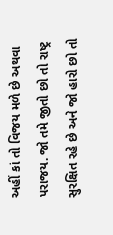અહીં કાં તો વિજય મળે છે અથવા પરાજય. જો તમે જીતો છો તો રાષ્ટ્ર સુરક્ષિત રહે છે અને જો હારો છો તો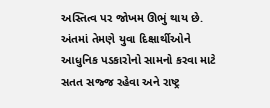અસ્તિત્વ પર જોખમ ઊભું થાય છે. અંતમાં તેમણે યુવા દિક્ષાર્થીઓને આધુનિક પડકારોનો સામનો કરવા માટે સતત સજ્જ રહેવા અને રાષ્ટ્ર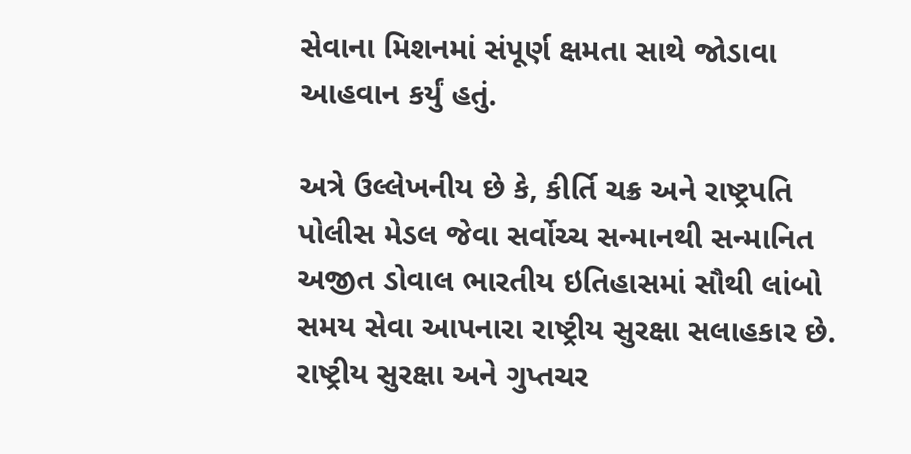સેવાના મિશનમાં સંપૂર્ણ ક્ષમતા સાથે જોડાવા આહવાન કર્યું હતું.

અત્રે ઉલ્લેખનીય છે કે, કીર્તિ ચક્ર અને રાષ્ટ્રપતિ પોલીસ મેડલ જેવા સર્વોચ્ચ સન્માનથી સન્માનિત  અજીત ડોવાલ ભારતીય ઇતિહાસમાં સૌથી લાંબો સમય સેવા આપનારા રાષ્ટ્રીય સુરક્ષા સલાહકાર છે. રાષ્ટ્રીય સુરક્ષા અને ગુપ્તચર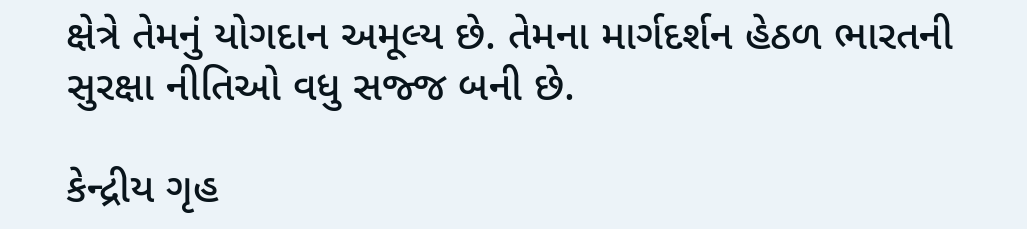ક્ષેત્રે તેમનું યોગદાન અમૂલ્ય છે. તેમના માર્ગદર્શન હેઠળ ભારતની સુરક્ષા નીતિઓ વધુ સજ્જ બની છે.

કેન્દ્રીય ગૃહ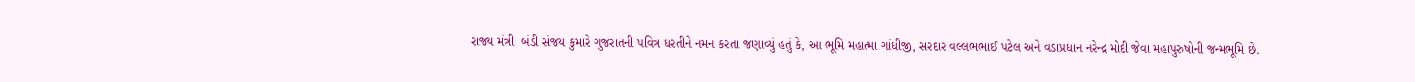રાજ્ય મંત્રી  બંડી સંજય કુમારે ગુજરાતની પવિત્ર ધરતીને નમન કરતા જણાવ્યું હતું કે, આ ભૂમિ મહાત્મા ગાંધીજી, સરદાર વલ્લભભાઈ પટેલ અને વડાપ્રધાન નરેન્દ્ર મોદી જેવા મહાપુરુષોની જન્મભૂમિ છે.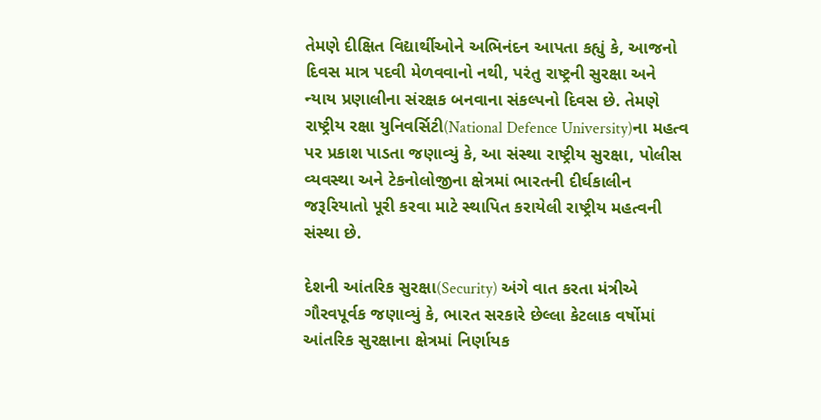તેમણે દીક્ષિત વિદ્યાર્થીઓને અભિનંદન આપતા કહ્યું કે, આજનો દિવસ માત્ર પદવી મેળવવાનો નથી, પરંતુ રાષ્ટ્રની સુરક્ષા અને ન્યાય પ્રણાલીના સંરક્ષક બનવાના સંકલ્પનો દિવસ છે. તેમણે રાષ્ટ્રીય રક્ષા યુનિવર્સિટી(National Defence University)ના મહત્વ પર પ્રકાશ પાડતા જણાવ્યું કે, આ સંસ્થા રાષ્ટ્રીય સુરક્ષા, પોલીસ વ્યવસ્થા અને ટેકનોલોજીના ક્ષેત્રમાં ભારતની દીર્ઘકાલીન જરૂરિયાતો પૂરી કરવા માટે સ્થાપિત કરાયેલી રાષ્ટ્રીય મહત્વની સંસ્થા છે.

દેશની આંતરિક સુરક્ષા(Security) અંગે વાત કરતા મંત્રીએ ગૌરવપૂર્વક જણાવ્યું કે, ભારત સરકારે છેલ્લા કેટલાક વર્ષોમાં આંતરિક સુરક્ષાના ક્ષેત્રમાં નિર્ણાયક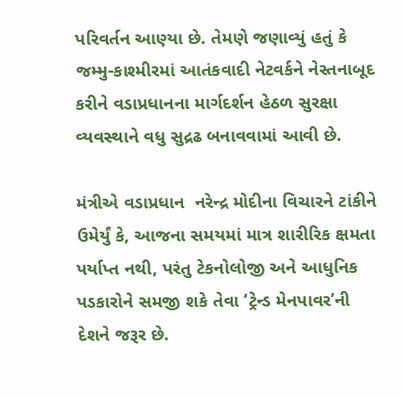પરિવર્તન આણ્યા છે. તેમણે જણાવ્યું હતું કે જમ્મુ-કાશ્મીરમાં આતંકવાદી નેટવર્કને નેસ્તનાબૂદ કરીને વડાપ્રધાનના માર્ગદર્શન હેઠળ સુરક્ષા વ્યવસ્થાને વધુ સુદ્રઢ બનાવવામાં આવી છે.

મંત્રીએ વડાપ્રધાન  નરેન્દ્ર મોદીના વિચારને ટાંકીને ઉમેર્યું કે, આજના સમયમાં માત્ર શારીરિક ક્ષમતા પર્યાપ્ત નથી, પરંતુ ટેકનોલોજી અને આધુનિક પડકારોને સમજી શકે તેવા ‘ટ્રેન્ડ મેનપાવર’ની દેશને જરૂર છે.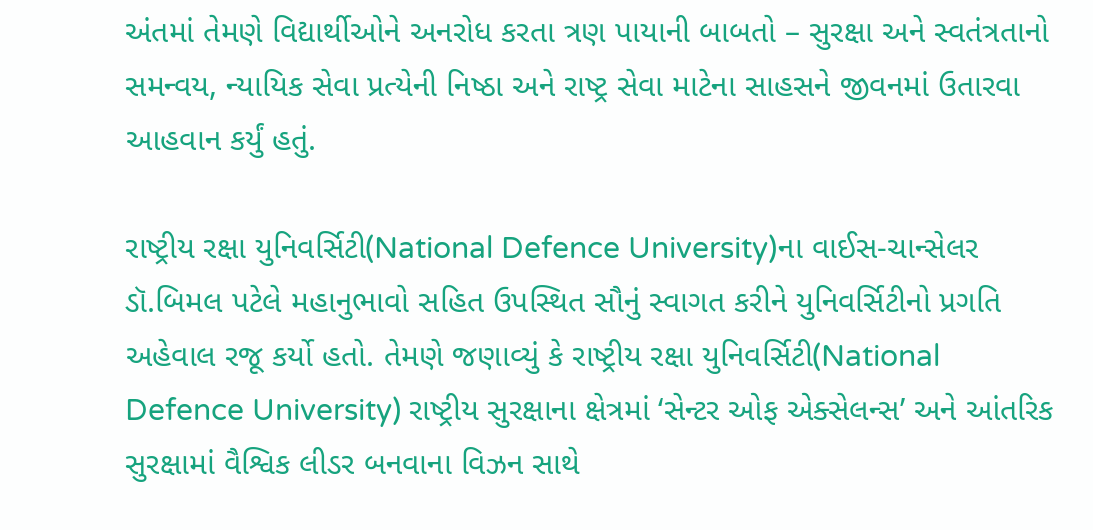અંતમાં તેમણે વિદ્યાર્થીઓને અનરોધ કરતા ત્રણ પાયાની બાબતો – સુરક્ષા અને સ્વતંત્રતાનો સમન્વય, ન્યાયિક સેવા પ્રત્યેની નિષ્ઠા અને રાષ્ટ્ર સેવા માટેના સાહસને જીવનમાં ઉતારવા આહવાન કર્યું હતું.

રાષ્ટ્રીય રક્ષા યુનિવર્સિટી(National Defence University)ના વાઈસ-ચાન્સેલર ડૉ.બિમલ પટેલે મહાનુભાવો સહિત ઉપસ્થિત સૌનું સ્વાગત કરીને યુનિવર્સિટીનો પ્રગતિ અહેવાલ રજૂ કર્યો હતો. તેમણે જણાવ્યું કે રાષ્ટ્રીય રક્ષા યુનિવર્સિટી(National Defence University) રાષ્ટ્રીય સુરક્ષાના ક્ષેત્રમાં ‘સેન્ટર ઓફ એક્સેલન્સ’ અને આંતરિક સુરક્ષામાં વૈશ્વિક લીડર બનવાના વિઝન સાથે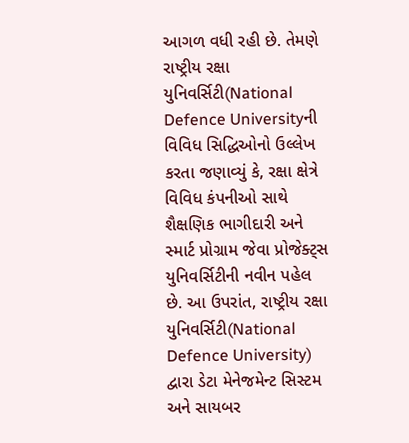આગળ વધી રહી છે. તેમણે રાષ્ટ્રીય રક્ષા યુનિવર્સિટી(National Defence Universityની વિવિધ સિદ્ધિઓનો ઉલ્લેખ કરતા જણાવ્યું કે, રક્ષા ક્ષેત્રે વિવિધ કંપનીઓ સાથે શૈક્ષણિક ભાગીદારી અને સ્માર્ટ પ્રોગ્રામ જેવા પ્રોજેક્ટ્સ યુનિવર્સિટીની નવીન પહેલ છે. આ ઉપરાંત, રાષ્ટ્રીય રક્ષા યુનિવર્સિટી(National Defence University) દ્વારા ડેટા મેનેજમેન્ટ સિસ્ટમ અને સાયબર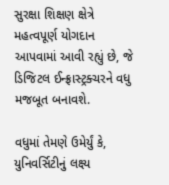સુરક્ષા શિક્ષણ ક્ષેત્રે મહત્વપૂર્ણ યોગદાન આપવામાં આવી રહ્યું છે, જે ડિજિટલ ઈન્ફ્રાસ્ટ્રક્ચરને વધુ મજબૂત બનાવશે.

વધુમાં તેમણે ઉમેર્યું કે, યુનિવર્સિટીનું લક્ષ્ય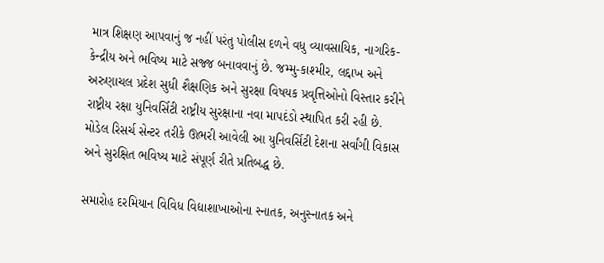માત્ર શિક્ષણ આપવાનું જ નહીં પરંતુ પોલીસ દળને વધુ વ્યાવસાયિક, નાગરિક-કેન્દ્રીય અને ભવિષ્ય માટે સજ્જ બનાવવાનું છે. જમ્મુ-કાશ્મીર, લદ્દાખ અને અરુણાચલ પ્રદેશ સુધી શૈક્ષણિક અને સુરક્ષા વિષયક પ્રવૃત્તિઓનો વિસ્તાર કરીને રાષ્ટ્રીય રક્ષા યુનિવર્સિટી રાષ્ટ્રીય સુરક્ષાના નવા માપદંડો સ્થાપિત કરી રહી છે. મોડેલ રિસર્ચ સેન્ટર તરીકે ઊભરી આવેલી આ યુનિવર્સિટી દેશના સર્વાંગી વિકાસ અને સુરક્ષિત ભવિષ્ય માટે સંપૂર્ણ રીતે પ્રતિબદ્ધ છે.

સમારોહ દરમિયાન વિવિધ વિદ્યાશાખાઓના સ્નાતક, અનુસ્નાતક અને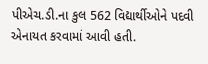પીએચ.ડી.ના કુલ 562 વિદ્યાર્થીઓને પદવી એનાયત કરવામાં આવી હતી.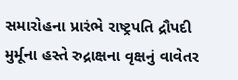સમારોહના પ્રારંભે રાષ્ટ્રપતિ દ્રૌપદી મુર્મૂના હસ્તે રુદ્રાક્ષના વૃક્ષનું વાવેતર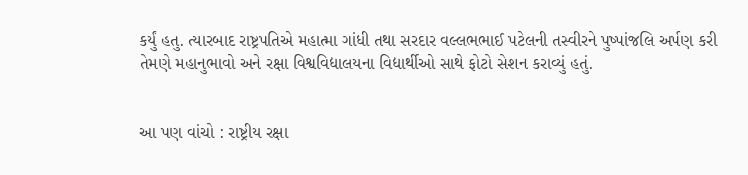કર્યું હતુ. ત્યારબાદ રાષ્ટ્રપતિએ મહાત્મા ગાંધી તથા સરદાર વલ્લભભાઈ પટેલની તસ્વીરને પુષ્પાંજલિ અર્પણ કરી તેમણે મહાનુભાવો અને રક્ષા વિશ્વવિદ્યાલયના વિદ્યાર્થીઓ સાથે ફોટો સેશન કરાવ્યું હતું.


આ પણ વાંચો : રાષ્ટ્રીય રક્ષા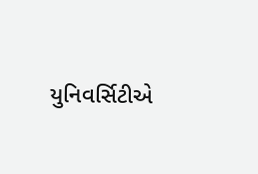યુનિવર્સિટીએ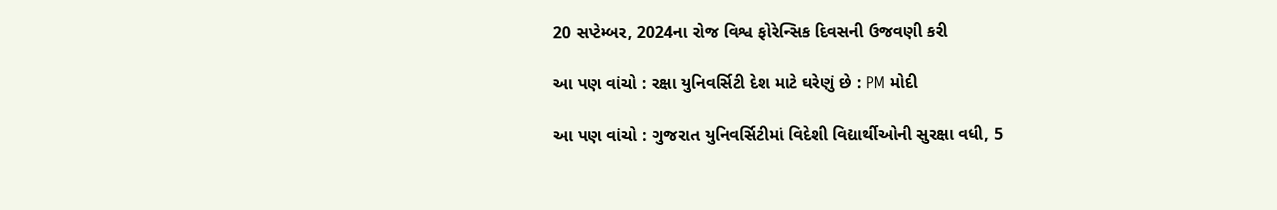20 સપ્ટેમ્બર, 2024ના રોજ વિશ્વ ફોરેન્સિક દિવસની ઉજવણી કરી

આ પણ વાંચો : રક્ષા યુનિવર્સિટી દેશ માટે ઘરેણું છે : PM મોદી

આ પણ વાંચો : ગુજરાત યુનિવર્સિટીમાં વિદેશી વિદ્યાર્થીઓની સુરક્ષા વધી, 5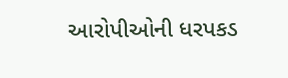આરોપીઓની ધરપકડ